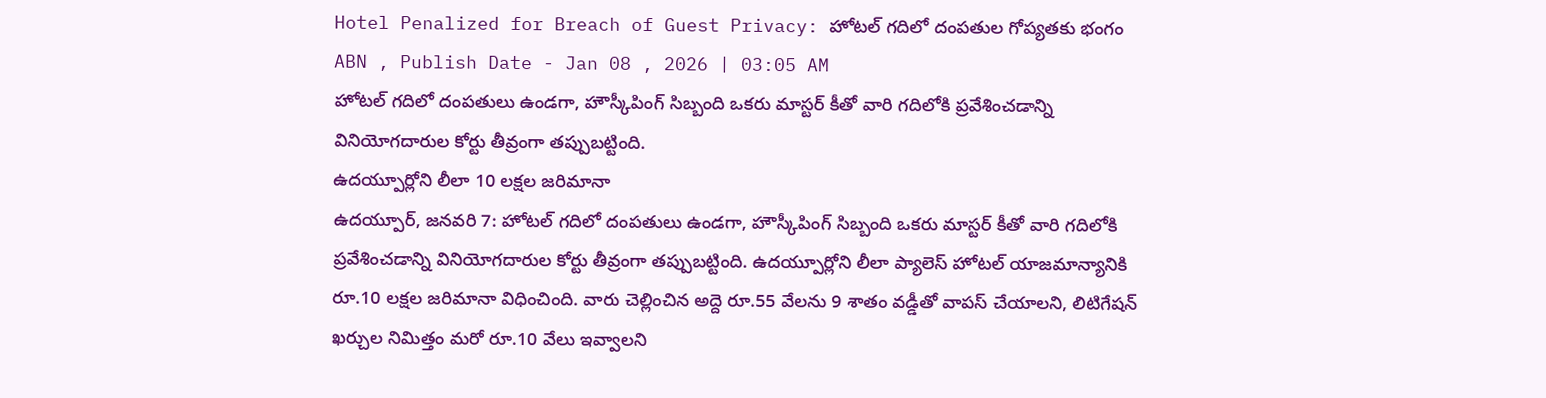Hotel Penalized for Breach of Guest Privacy: హోటల్ గదిలో దంపతుల గోప్యతకు భంగం
ABN , Publish Date - Jan 08 , 2026 | 03:05 AM
హోటల్ గదిలో దంపతులు ఉండగా, హౌస్కీపింగ్ సిబ్బంది ఒకరు మాస్టర్ కీతో వారి గదిలోకి ప్రవేశించడాన్ని వినియోగదారుల కోర్టు తీవ్రంగా తప్పుబట్టింది.
ఉదయ్పూర్లోని లీలా 10 లక్షల జరిమానా
ఉదయ్పూర్, జనవరి 7: హోటల్ గదిలో దంపతులు ఉండగా, హౌస్కీపింగ్ సిబ్బంది ఒకరు మాస్టర్ కీతో వారి గదిలోకి ప్రవేశించడాన్ని వినియోగదారుల కోర్టు తీవ్రంగా తప్పుబట్టింది. ఉదయ్పూర్లోని లీలా ప్యాలెస్ హోటల్ యాజమాన్యానికి రూ.10 లక్షల జరిమానా విధించింది. వారు చెల్లించిన అద్దె రూ.55 వేలను 9 శాతం వడ్డీతో వాపస్ చేయాలని, లిటిగేషన్ ఖర్చుల నిమిత్తం మరో రూ.10 వేలు ఇవ్వాలని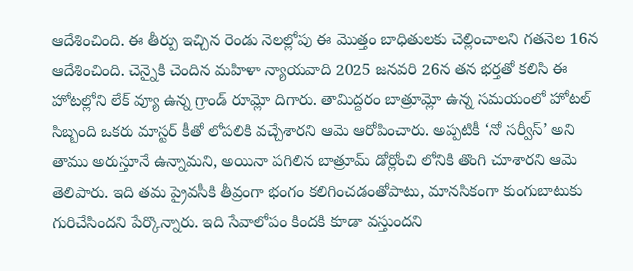ఆదేశించింది. ఈ తీర్పు ఇచ్చిన రెండు నెలల్లోపు ఈ మొత్తం బాధితులకు చెల్లించాలని గతనెల 16న ఆదేశించింది. చెన్నైకి చెందిన మహిళా న్యాయవాది 2025 జనవరి 26న తన భర్తతో కలిసి ఈ హోటల్లోని లేక్ వ్యూ ఉన్న గ్రాండ్ రూమ్లో దిగారు. తామిద్దరం బాత్రూమ్లో ఉన్న సమయంలో హోటల్ సిబ్బంది ఒకరు మాస్టర్ కీతో లోపలికి వచ్చేశారని ఆమె ఆరోపించారు. అప్పటికీ ‘నో సర్వీస్’ అని తాము అరుస్తూనే ఉన్నామని, అయినా పగిలిన బాత్రూమ్ డోర్లోంచి లోనికి తొంగి చూశారని ఆమె తెలిపారు. ఇది తమ ప్రైవసీకి తీవ్రంగా భంగం కలిగించడంతోపాటు, మానసికంగా కుంగుబాటుకు గురిచేసిందని పేర్కొన్నారు. ఇది సేవాలోపం కిందకి కూడా వస్తుందని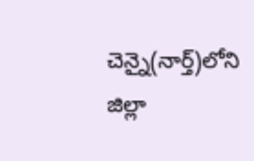చెన్నై(నార్త్)లోని జిల్లా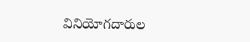వినియోగదారుల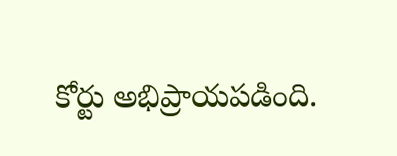కోర్టు అభిప్రాయపడింది.